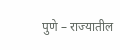पुणे – राज्यातील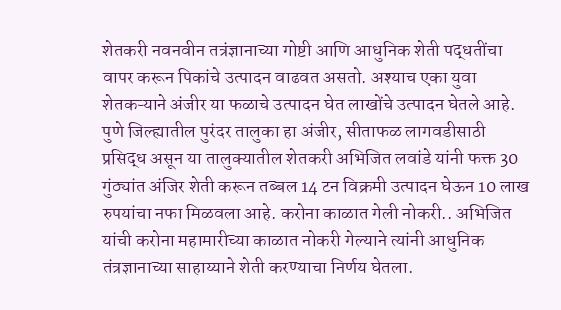शेतकरी नवनवीन तत्रंज्ञानाच्या गोष्टी आणि आधुनिक शेती पद्धतींचा वापर करून पिकांचे उत्पादन वाढवत असतो. अश्याच एका युवा शेतकऱ्याने अंजीर या फळाचे उत्पादन घेत लाखोंचे उत्पादन घेतले आहे. पुणे जिल्ह्यातील पुरंदर तालुका हा अंजीर, सीताफळ लागवडीसाठी प्रसिद्ध असून या तालुक्यातील शेतकरी अभिजित लवांडे यांनी फक्त 30 गुंठ्यांत अंजिर शेती करून तब्बल 14 टन विक्रमी उत्पादन घेऊन 10 लाख रुपयांचा नफा मिळवला आहे. करोना काळात गेली नोकरी.. अभिजित यांची करोना महामारीच्या काळात नोकरी गेल्याने त्यांनी आधुनिक तंत्रज्ञानाच्या साहाय्याने शेती करण्याचा निर्णय घेतला.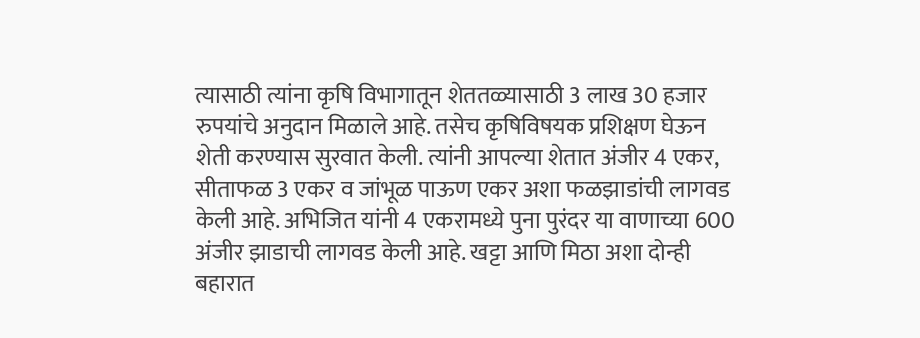त्यासाठी त्यांना कृषि विभागातून शेततळ्यासाठी 3 लाख 30 हजार रुपयांचे अनुदान मिळाले आहे. तसेच कृषिविषयक प्रशिक्षण घेऊन शेती करण्यास सुरवात केली. त्यांनी आपल्या शेतात अंजीर 4 एकर, सीताफळ 3 एकर व जांभूळ पाऊण एकर अशा फळझाडांची लागवड केली आहे. अभिजित यांनी 4 एकरामध्ये पुना पुरंदर या वाणाच्या 600 अंजीर झाडाची लागवड केली आहे. खट्टा आणि मिठा अशा दोन्ही बहारात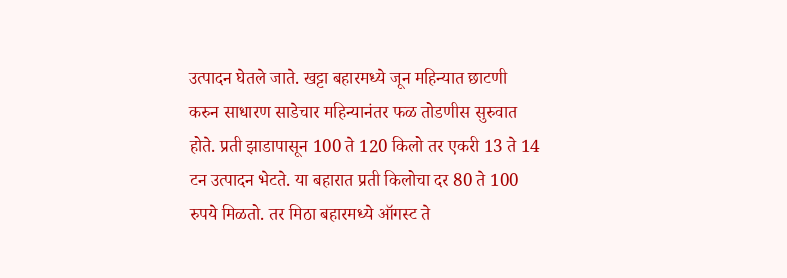उत्पादन घेतले जाते. खट्टा बहारमध्ये जून महिन्यात छाटणी करुन साधारण साडेचार महिन्यानंतर फळ तोडणीस सुरुवात होते. प्रती झाडापासून 100 ते 120 किलो तर एकरी 13 ते 14 टन उत्पादन भेटते. या बहारात प्रती किलोचा दर 80 ते 100 रुपये मिळतो. तर मिठा बहारमध्ये ऑगस्ट ते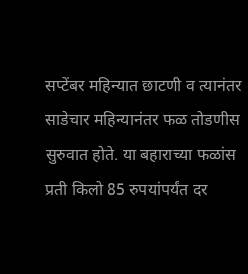सप्टेंबर महिन्यात छाटणी व त्यानंतर साडेचार महिन्यानंतर फळ तोडणीस सुरुवात होते. या बहाराच्या फळांस प्रती किलो 85 रुपयांपर्यंत दर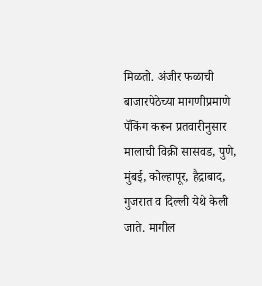मिळतो. अंजीर फळाची बाजारपेठेच्या मागणीप्रमाणे पॅकिंग करून प्रतवारीनुसार मालाची विक्री सासवड, पुणे, मुंबई, कोल्हापूर, हैद्राबाद, गुजरात व दिल्ली येथे केली जाते. मागील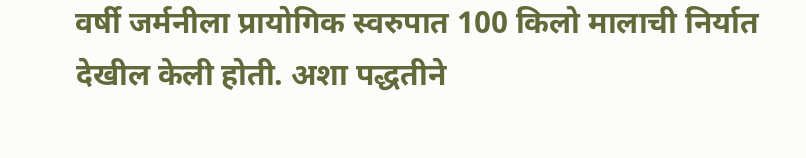वर्षी जर्मनीला प्रायोगिक स्वरुपात 100 किलो मालाची निर्यात देखील केली होती. अशा पद्धतीने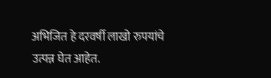अभिजित हे दरवर्षी लाखो रुपयांचे उत्पन्न घेत आहेत.